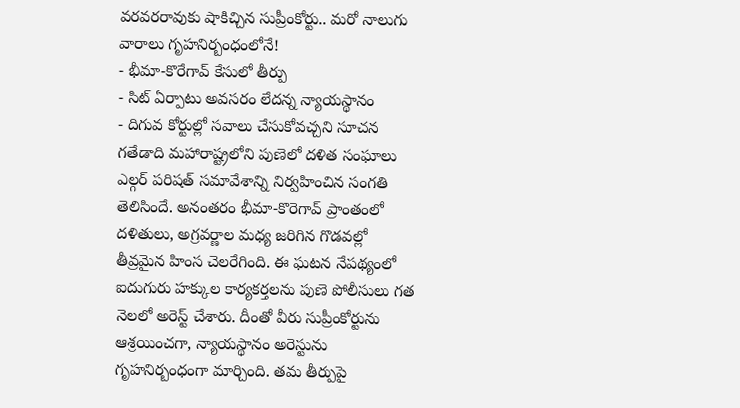వరవరరావుకు షాకిచ్చిన సుప్రీంకోర్టు.. మరో నాలుగు వారాలు గృహనిర్బంధంలోనే!
- భీమా-కొరేగావ్ కేసులో తీర్పు
- సిట్ ఏర్పాటు అవసరం లేదన్న న్యాయస్థానం
- దిగువ కోర్టుల్లో సవాలు చేసుకోవచ్చని సూచన
గతేడాది మహారాష్ట్రలోని పుణెలో దళిత సంఘాలు ఎల్గర్ పరిషత్ సమావేశాన్ని నిర్వహించిన సంగతి తెలిసిందే. అనంతరం భీమా-కొరెగావ్ ప్రాంతంలో దళితులు, అగ్రవర్ణాల మధ్య జరిగిన గొడవల్లో తీవ్రమైన హింస చెలరేగింది. ఈ ఘటన నేపథ్యంలో ఐదుగురు హక్కుల కార్యకర్తలను పుణె పోలీసులు గత నెలలో అరెస్ట్ చేశారు. దీంతో వీరు సుప్రీంకోర్టును ఆశ్రయించగా, న్యాయస్థానం అరెస్టును గృహనిర్బంధంగా మార్చింది. తమ తీర్పుపై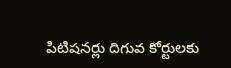పిటిషనర్లు దిగువ కోర్టులకు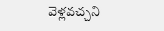వెళ్లవచ్చని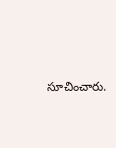సూచించారు.